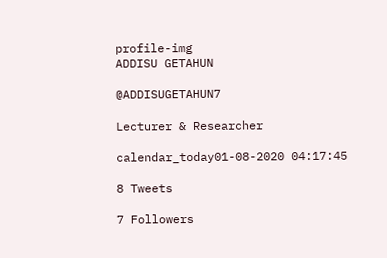profile-img
ADDISU GETAHUN

@ADDISUGETAHUN7

Lecturer & Researcher

calendar_today01-08-2020 04:17:45

8 Tweets

7 Followers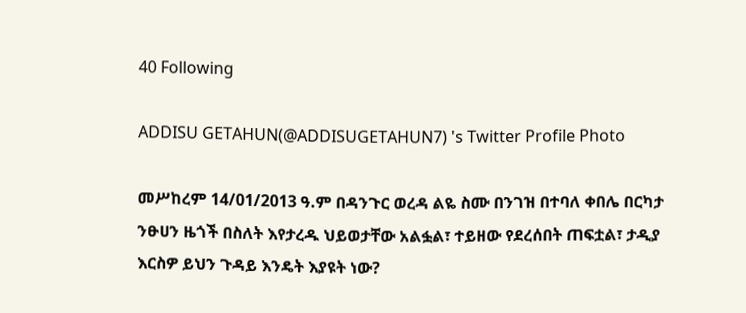40 Following

ADDISU GETAHUN(@ADDISUGETAHUN7) 's Twitter Profile Photo

መሥከረም 14/01/2013 ዓ.ም በዳንጉር ወረዳ ልዬ ስሙ በንገዝ በተባለ ቀበሌ በርካታ ንፁሀን ዜጎች በስለት እየታረዱ ህይወታቸው አልፏል፣ ተይዘው የደረሰበት ጠፍቷል፣ ታዲያ እርስዎ ይህን ጉዳይ እንዴት እያዩት ነው?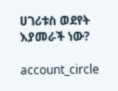ሀገሪቱስ ወደየት እያመራች ነው?

account_circle